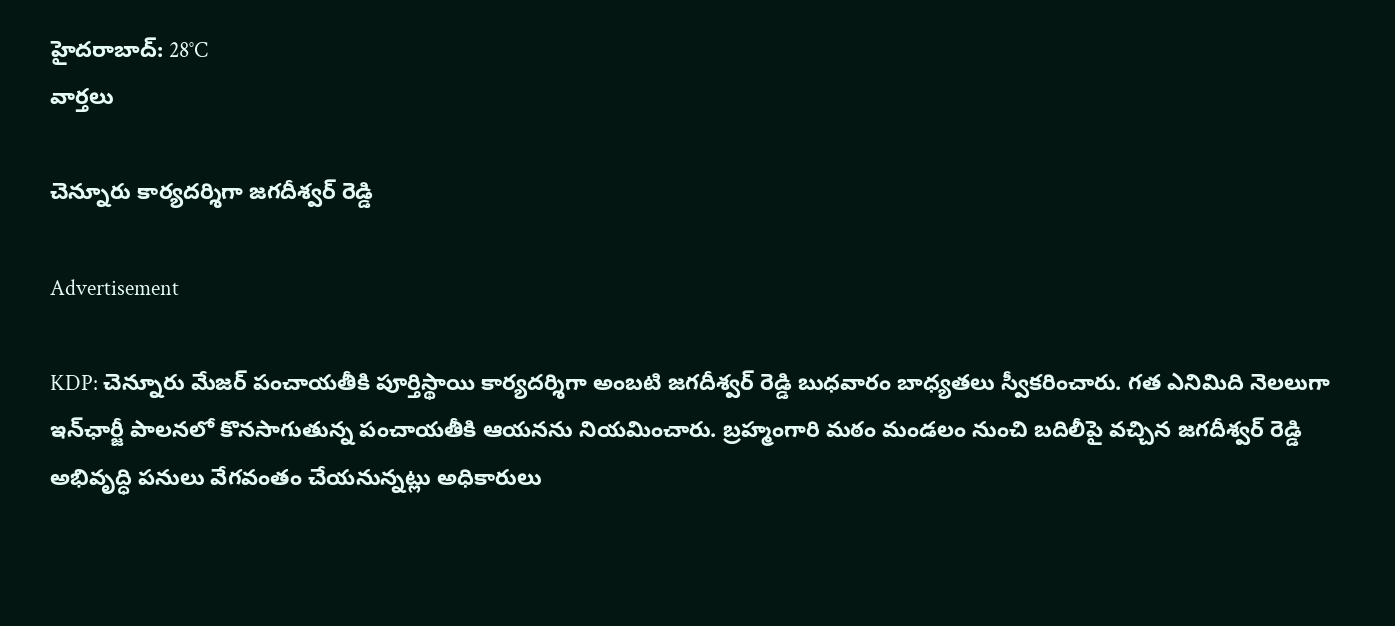హైదరాబాద్: 28°C
వార్తలు

చెన్నూరు కార్యదర్శిగా జగదీశ్వర్ రెడ్డి

Advertisement

KDP: చెన్నూరు మేజర్ పంచాయతీకి పూర్తిస్థాయి కార్యదర్శిగా అంబటి జగదీశ్వర్ రెడ్డి బుధవారం బాధ్యతలు స్వీకరించారు. గత ఎనిమిది నెలలుగా ఇన్‌ఛార్జీ పాలనలో కొనసాగుతున్న పంచాయతీకి ఆయనను నియమించారు. బ్రహ్మంగారి మఠం మండలం నుంచి బదిలీపై వచ్చిన జగదీశ్వర్ రెడ్డి అభివృద్ధి పనులు వేగవంతం చేయనున్నట్లు అధికారులు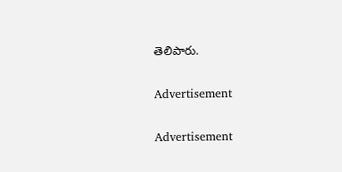తెలిపారు.

Advertisement

Advertisement